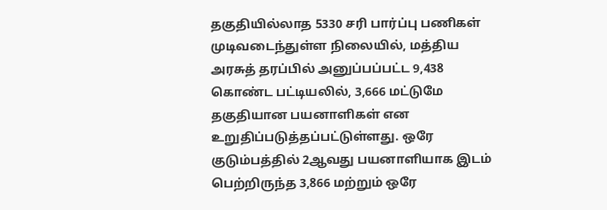தகுதியில்லாத 5330 சரி பார்ப்பு பணிகள் முடிவடைந்துள்ள நிலையில், மத்திய அரசுத் தரப்பில் அனுப்பப்பட்ட 9,438 கொண்ட பட்டியலில், 3,666 மட்டுமே தகுதியான பயனாளிகள் என உறுதிப்படுத்தப்பட்டுள்ளது. ஒரே குடும்பத்தில் 2ஆவது பயனாளியாக இடம் பெற்றிருந்த 3,866 மற்றும் ஒரே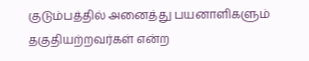குடும்பத்தில் அனைத்து பயனாளிகளும் தகுதியற்றவர்கள் என்ற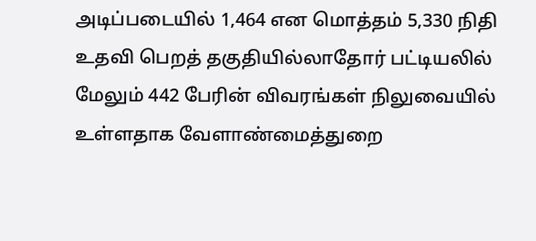அடிப்படையில் 1,464 என மொத்தம் 5,330 நிதி உதவி பெறத் தகுதியில்லாதோர் பட்டியலில் மேலும் 442 பேரின் விவரங்கள் நிலுவையில் உள்ளதாக வேளாண்மைத்துறை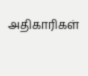அதிகாரிகள்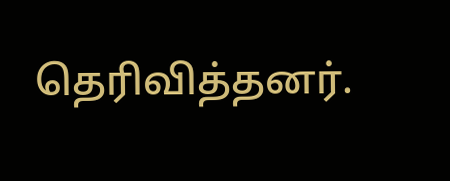தெரிவித்தனர்.